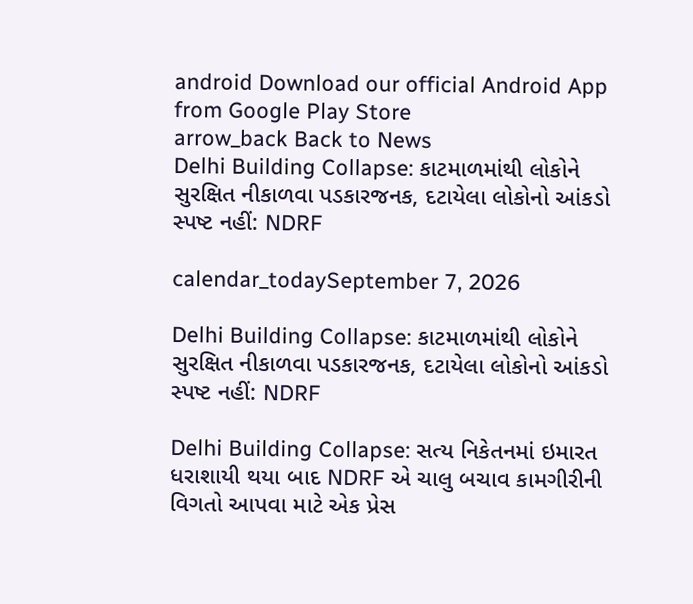android Download our official Android App from Google Play Store
arrow_back Back to News
Delhi Building Collapse: કાટમાળમાંથી લોકોને સુરક્ષિત નીકાળવા પડકારજનક, દટાયેલા લોકોનો આંકડો સ્પષ્ટ નહીં: NDRF

calendar_todaySeptember 7, 2026

Delhi Building Collapse: કાટમાળમાંથી લોકોને સુરક્ષિત નીકાળવા પડકારજનક, દટાયેલા લોકોનો આંકડો સ્પષ્ટ નહીં: NDRF

Delhi Building Collapse: સત્ય નિકેતનમાં ઇમારત ધરાશાયી થયા બાદ NDRF એ ચાલુ બચાવ કામગીરીની વિગતો આપવા માટે એક પ્રેસ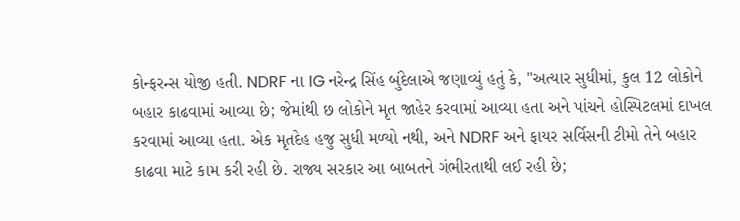કોન્ફરન્સ યોજી હતી. NDRF ના IG નરેન્દ્ર સિંહ બુંદેલાએ જણાવ્યું હતું કે, "અત્યાર સુધીમાં, કુલ 12 લોકોને બહાર કાઢવામાં આવ્યા છે; જેમાંથી છ લોકોને મૃત જાહેર કરવામાં આવ્યા હતા અને પાંચને હોસ્પિટલમાં દાખલ કરવામાં આવ્યા હતા. એક મૃતદેહ હજુ સુધી મળ્યો નથી, અને NDRF અને ફાયર સર્વિસની ટીમો તેને બહાર કાઢવા માટે કામ કરી રહી છે. રાજ્ય સરકાર આ બાબતને ગંભીરતાથી લઈ રહી છે;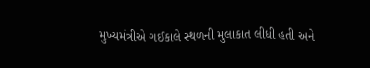મુખ્યમંત્રીએ ગઈકાલે સ્થળની મુલાકાત લીધી હતી અને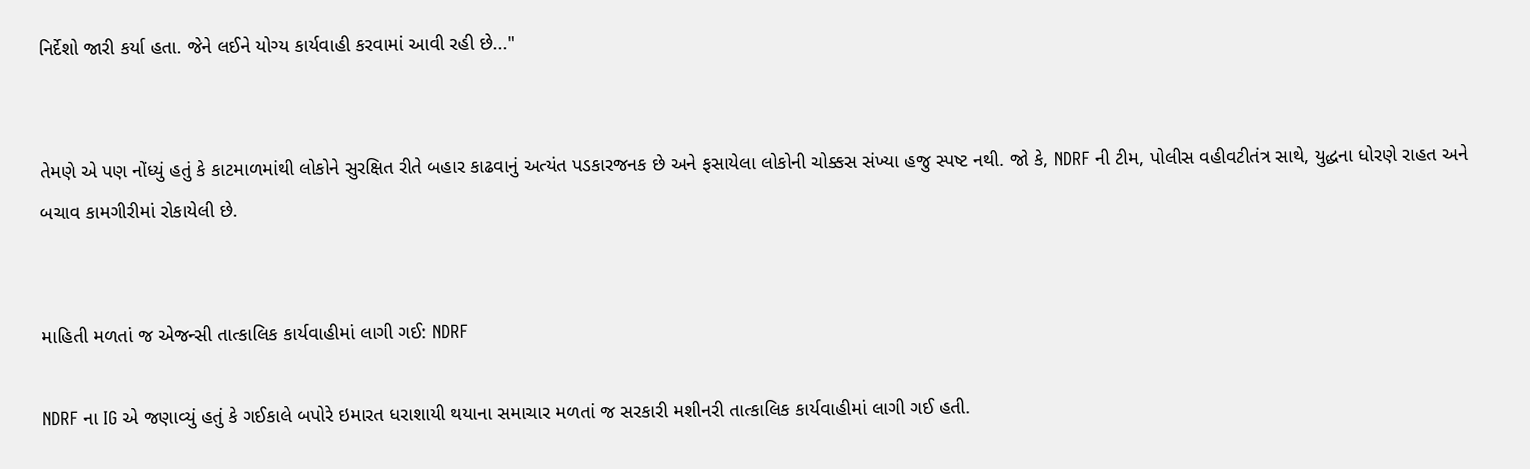નિર્દેશો જારી કર્યા હતા. જેને લઈને યોગ્ય કાર્યવાહી કરવામાં આવી રહી છે..."


તેમણે એ પણ નોંધ્યું હતું કે કાટમાળમાંથી લોકોને સુરક્ષિત રીતે બહાર કાઢવાનું અત્યંત પડકારજનક છે અને ફસાયેલા લોકોની ચોક્કસ સંખ્યા હજુ સ્પષ્ટ નથી. જો કે, NDRF ની ટીમ, પોલીસ વહીવટીતંત્ર સાથે, યુદ્ધના ધોરણે રાહત અને બચાવ કામગીરીમાં રોકાયેલી છે.


માહિતી મળતાં જ એજન્સી તાત્કાલિક કાર્યવાહીમાં લાગી ગઈ: NDRF

NDRF ના IG એ જણાવ્યું હતું કે ગઈકાલે બપોરે ઇમારત ધરાશાયી થયાના સમાચાર મળતાં જ સરકારી મશીનરી તાત્કાલિક કાર્યવાહીમાં લાગી ગઈ હતી.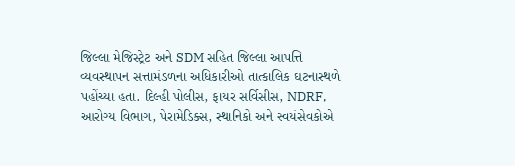જિલ્લા મેજિસ્ટ્રેટ અને SDM સહિત જિલ્લા આપત્તિ વ્યવસ્થાપન સત્તામંડળના અધિકારીઓ તાત્કાલિક ઘટનાસ્થળે પહોંચ્યા હતા. દિલ્હી પોલીસ, ફાયર સર્વિસીસ, NDRF, આરોગ્ય વિભાગ, પેરામેડિક્સ, સ્થાનિકો અને સ્વયંસેવકોએ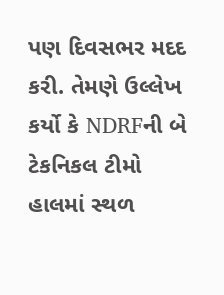પણ દિવસભર મદદ કરી. તેમણે ઉલ્લેખ કર્યો કે NDRFની બે ટેકનિકલ ટીમો હાલમાં સ્થળ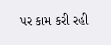પર કામ કરી રહી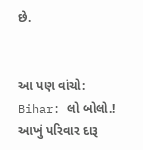છે.


આ પણ વાંચો: Bihar: લો બોલો.! આખું પરિવાર દારૂ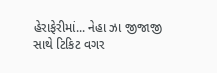હેરાફેરીમાં... નેહા ઝા જીજાજી સાથે ટિકિટ વગર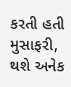કરતી હતી મુસાફરી, થશે અનેક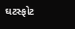ઘટસ્ફોટ